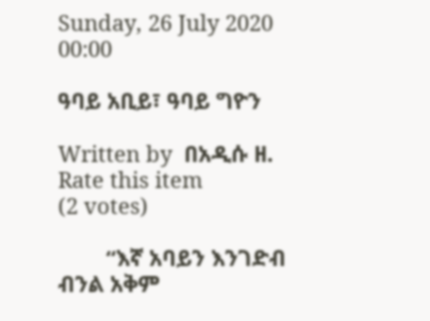Sunday, 26 July 2020 00:00

ዓባይ አቢይ፣ ዓባይ ግዮን

Written by  በአዲሱ ዘ.
Rate this item
(2 votes)

        “እኛ አባይን እንገድብ ብንል አቅም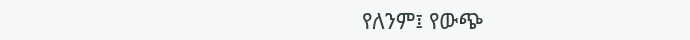የለንም፤ የውጭ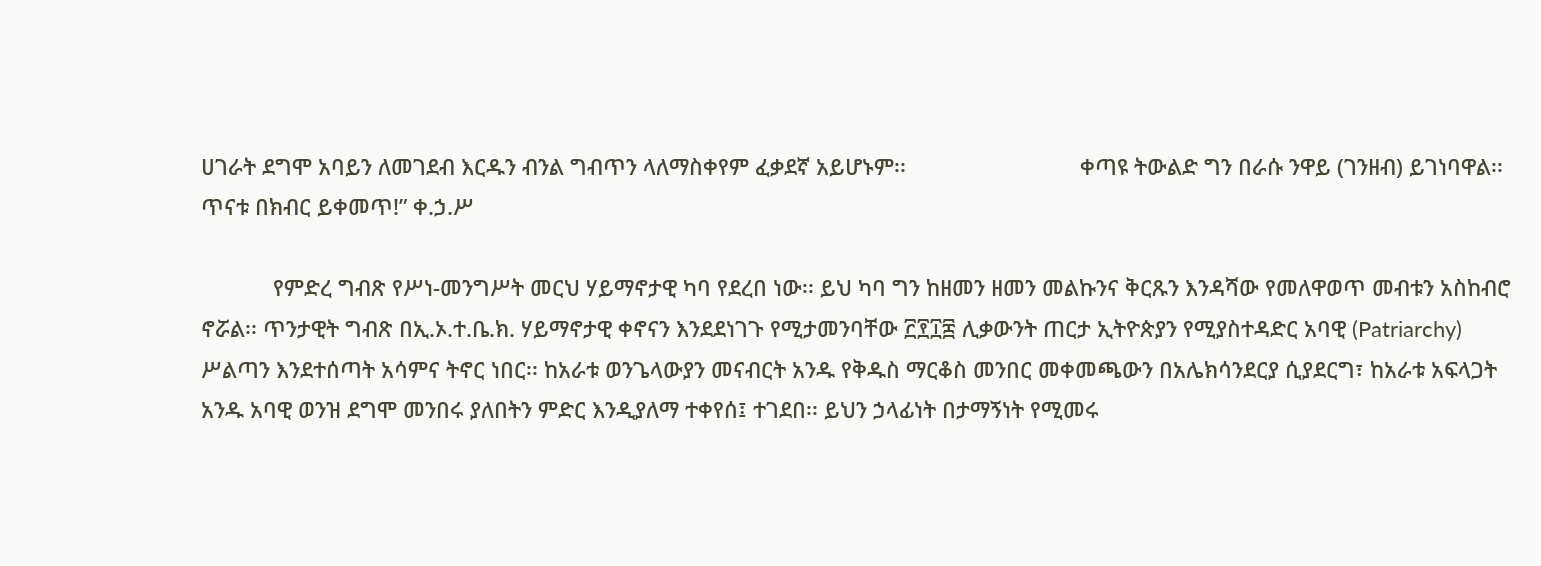ሀገራት ደግሞ አባይን ለመገደብ እርዱን ብንል ግብጥን ላለማስቀየም ፈቃደኛ አይሆኑም፡፡                             ቀጣዩ ትውልድ ግን በራሱ ንዋይ (ገንዘብ) ይገነባዋል፡፡ ጥናቱ በክብር ይቀመጥ!” ቀ.ኃ.ሥ

            የምድረ ግብጽ የሥነ-መንግሥት መርህ ሃይማኖታዊ ካባ የደረበ ነው፡፡ ይህ ካባ ግን ከዘመን ዘመን መልኩንና ቅርጹን እንዳሻው የመለዋወጥ መብቱን አስከብሮ ኖሯል፡፡ ጥንታዊት ግብጽ በኢ.ኦ.ተ.ቤ.ክ. ሃይማኖታዊ ቀኖናን እንደደነገጉ የሚታመንባቸው ፫፻፲፰ ሊቃውንት ጠርታ ኢትዮጵያን የሚያስተዳድር አባዊ (Patriarchy) ሥልጣን እንደተሰጣት አሳምና ትኖር ነበር፡፡ ከአራቱ ወንጌላውያን መናብርት አንዱ የቅዱስ ማርቆስ መንበር መቀመጫውን በአሌክሳንደርያ ሲያደርግ፣ ከአራቱ አፍላጋት አንዱ አባዊ ወንዝ ደግሞ መንበሩ ያለበትን ምድር እንዲያለማ ተቀየሰ፤ ተገደበ፡፡ ይህን ኃላፊነት በታማኝነት የሚመሩ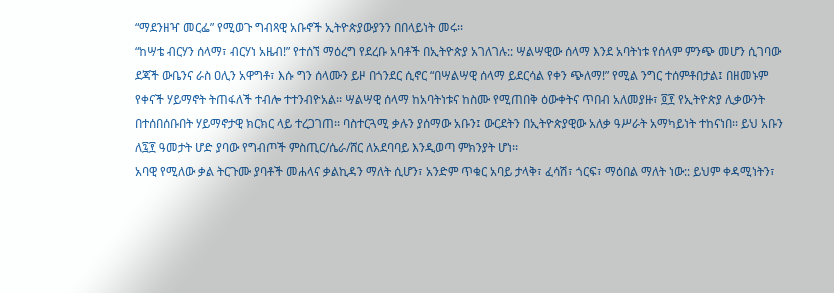“ማደንዘዣ መርፌ” የሚወጉ ግብጻዊ አቡኖች ኢትዮጵያውያንን በበላይነት መሩ፡፡
“ከሣቴ ብርሃን ሰላማ፣ ብርሃነ አዜብ!” የተሰኘ ማዕረግ የደረቡ አባቶች በኢትዮጵያ አገለገሉ:: ሣልሣዊው ሰላማ እንደ አባትነቱ የሰላም ምንጭ መሆን ሲገባው ደጃች ውቤንና ራስ ዐሊን አዋግቶ፣ እሱ ግን ሰላሙን ይዞ በጎንደር ሲኖር “በሣልሣዊ ሰላማ ይደርሳል የቀን ጭለማ!” የሚል ንግር ተሰምቶበታል፤ በዘመኑም የቀናች ሃይማኖት ትጠፋለች ተብሎ ተተንብዮአል፡፡ ሣልሣዊ ሰላማ ከአባትነቱና ከስሙ የሚጠበቅ ዕውቀትና ጥበብ አለመያዙ፣ ፬፻ የኢትዮጵያ ሊቃውንት በተሰበሰቡበት ሃይማኖታዊ ክርክር ላይ ተረጋገጠ፡፡ ባስተርጓሚ ቃሉን ያሰማው አቡን፤ ውርደትን በኢትዮጵያዊው አለቃ ዓሥራት አማካይነት ተከናነበ፡፡ ይህ አቡን ለ፯፻ ዓመታት ሆድ ያባው የግብጦች ምስጢር/ሴራ/ሸር ለአደባባይ እንዲወጣ ምክንያት ሆነ፡፡
አባዊ የሚለው ቃል ትርጉሙ ያባቶች መሐላና ቃልኪዳን ማለት ሲሆን፣ አንድም ጥቁር አባይ ታላቅ፣ ፈሳሽ፣ ጎርፍ፣ ማዕበል ማለት ነው:: ይህም ቀዳሚነትን፣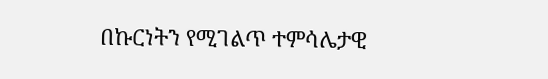በኩርነትን የሚገልጥ ተምሳሌታዊ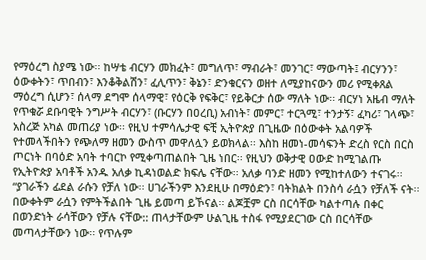የማዕረግ ስያሜ ነው፡፡ ከሣቴ ብርሃን መክፈት፣ መግለጥ፣ ማብራት፣ መንገር፣ ማውጣት፤ ብርሃንን፣ ዕውቀትን፣ ጥበብን፣ እንቆቅልሽን፣ ፈሊጥን፣ ቅኔን፣ ድንቁርናን ወዘተ ለሚያከናውን መሪ የሚቀጸል ማዕረግ ሲሆን፣ ሰላማ ደግሞ ሰላማዊ፣ የዕርቅ የፍቅር፣ የይቅርታ ሰው ማለት ነው፡፡ ብርሃነ አዜብ ማለት የጥቁሯ ደቡባዊት ንግሥት ብርሃን፣ (ቡርሃን በዐረቢ) አብነት፣ መምር፣ ተርጓሚ፣ ተንታኝ፣ ፈካሪ፣ ገላጭ፣ አስረጅ አካል መጠሪያ ነው፡፡ የዚህ ተምሳሌታዊ ፍቺ ኢትዮጵያ በጊዜው በዕውቀት አልባዎች የተመላችበትን የጭለማ ዘመን ውስጥ መዋለሏን ይወክላል፡፡ እስከ ዘመነ-መሳፍንት ድረስ የርስ በርስ ጦርነት በባዕድ አባት ተባርኮ የሚቀጣጠልበት ጊዜ ነበር፡፡ የዚህን ወቅታዊ ዐውድ ከሚገልጡ የኢትዮጵያ አባቶች አንዱ አለቃ ኪዳነወልድ ክፍሌ ናቸው፡፡ አለቃ ባንድ ዘመን የሚከተለውን ተናገሩ፡፡ “ያገራችን ፊደል ራሱን የቻለ ነው፡፡ ሀገራችንም እንደዚሁ በማዕድን፣ ባትክልት በንስሳ ራሷን የቻለች ናት፡፡ በውቀትም ራሷን የምትችልበት ጊዜ ይመጣ ይኾናል፡፡ ልጆቿም ርስ በርሳቸው ካልተጣሉ በቀር በወንድነት ራሳቸውን የቻሉ ናቸው:: ጠላታቸውም ሁልጊዜ ተስፋ የሚያደርገው ርስ በርሳቸው መጣላታቸውን ነው፡፡ የጥሉም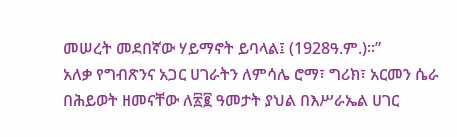መሠረት መደበኛው ሃይማኖት ይባላል፤ (1928ዓ.ም.)፡፡”
አለቃ የግብጽንና አጋር ሀገራትን ለምሳሌ ሮማ፣ ግሪክ፣ አርመን ሴራ በሕይወት ዘመናቸው ለ፳፪ ዓመታት ያህል በእሥራኤል ሀገር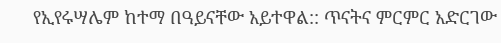የኢየሩሣሌም ከተማ በዓይናቸው አይተዋል:: ጥናትና ምርምር አድርገው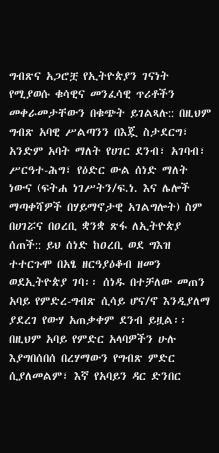ግብጽና አጋሮቿ የኢትዮጵያን ገናነት የሚያወሱ ቁሳዊና መንፈሳዊ ጥሪቶችን መቀራመታቸውን በቁጭት ይገልጻሉ:: በዚህም ግብጽ አባዊ ሥልጣንን በእጇ ስታደርግ፣ አንድም አባት ማለት የሀገር ደንብ፣ አገባብ፣ ሥርዓተ-ሕግ፣ የዕድር ውል ሰነድ ማለት ነውና (ፍትሐ ነገሥትን/ፍ.ነ. እና ሌሎች ማጣቀሻዎች በሃይማኖታዊ አገልግሎት) ስም በሀገሯና በዐረቢ ቋንቋ ጽፋ ለኢትዮጵያ ሰጠች:: ይህ ሰነድ ከዐረቢ ወደ ግእዝ ተተርጉሞ በአፄ ዘርዓያዕቆብ ዘመን ወደኢትዮጵያ ገባ፡፡ ሰነዱ በተቻለው መጠን አባይ የምድረ-ግብጽ ሲሳይ ሆና/ኖ እንዲያለማ ያደረገ የውሃ አጠቃቀም ደንብ ይዟል፡፡ በዚህም አባይ የምድር አላባዎችን ሁሉ እያግበሰበሰ በረሃማውን የግብጽ ምድር ሲያለመልም፣ እኛ የአባይን ዳር ድንበር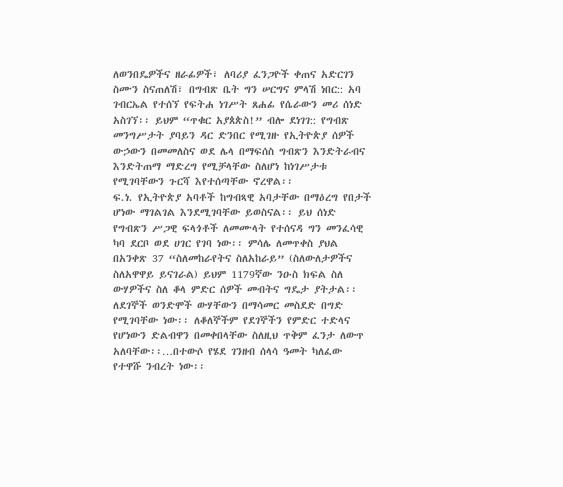ለወንበዴዎችና ዘራፊዎች፣ ለባሪያ ፈንጋዮች ቀጠና አድርገን ስሙን ስናጠለሽ፣ በግብጽ ቤት ግን ሠርግና ምላሽ ነበር:: አባ ገብርኤል የተሰኘ የፍትሐ ነገሥት ጸሐፊ የሴራውን መሪ ሰነድ አስገኘ፡፡ ይህም “ጥቁር አያጰጵስ!” ብሎ ደነገገ:: የግብጽ መንግሥታት ያባይን ዳር ድንበር የሚገዙ የኢትዮጵያ ሰዎች ውኃውን በመመለስና ወደ ሌላ በማፍሰስ ግብጽን እንድትራብና እንድትጠማ ማድረግ የሚቻላቸው ስለሆነ ከነገሥታቱ የሚገባቸውን ጉርሻ እየተሰጣቸው ኖረዋል፡፡
ፍ.ነ. የኢትዮጵያ አባቶች ከግብጻዊ አባታቸው በማዕረግ የበታች ሆነው ማገልገል እንደሚገባቸው ይወስናል፡፡ ይህ ሰነድ የግብጽን ሥጋዊ ፍላጎቶች ለመሙላት የተሰናዳ ግን መንፈሳዊ ካባ ደርቦ ወደ ሀገር የገባ ነው፡፡ ምሳሌ ለመጥቀስ ያህል በአንቀጽ 37 “ስለመከራየትና ስለአከራይ” (ስለውለታዎችና ስለአዋዋይ ይናገራል) ይህም 1179ኛው ንዑስ ክፍል ስለ ውሃዎችና ስለ ቆላ ምድር ሰዎች መብትና ግዴታ ያትታል፡፡ ለደገኞች ወንድሞች ውሃቸውን በማሳመር መስደድ በግድ የሚገባቸው ነው፡፡ ለቆለኞችም የደገኞችን የምድር ተድላና የሆነውን ድልብዋን በመቀበላቸው ስለዚህ ጥቅም ፈንታ ለውጥ አለባቸው፡፡…በተውሶ የሄደ ገንዘብ ሰላሳ ዓመት ካለፈው የተዋሹ ንብረት ነው፡፡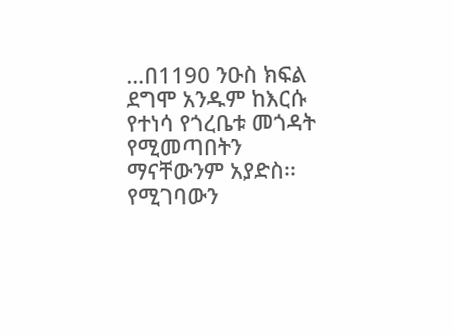…በ1190 ንዑስ ክፍል ደግሞ አንዱም ከእርሱ የተነሳ የጎረቤቱ መጎዳት የሚመጣበትን ማናቸውንም አያድስ፡፡ የሚገባውን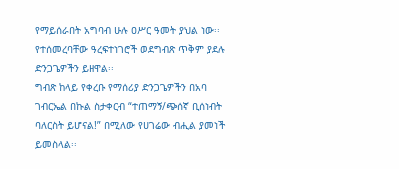የማይሰራበት አግባብ ሁሉ ዐሥር ዓመት ያህል ነው፡፡ የተሰመረባቸው ዓረፍተነገሮች ወደግብጽ ጥቅም ያደሉ ድንጋጌዎችን ይዘዋል፡፡
ግብጽ ከላይ የቀረቡ የማሰሪያ ድንጋጌዎችን በአባ ገብርኤል በኩል ስታቀርብ “ተጠማኝ/ጭሰኛ ቢሰነብት ባለርስት ይሆናል!” በሚለው የሀገሬው ብሒል ያመነች ይመስላል፡፡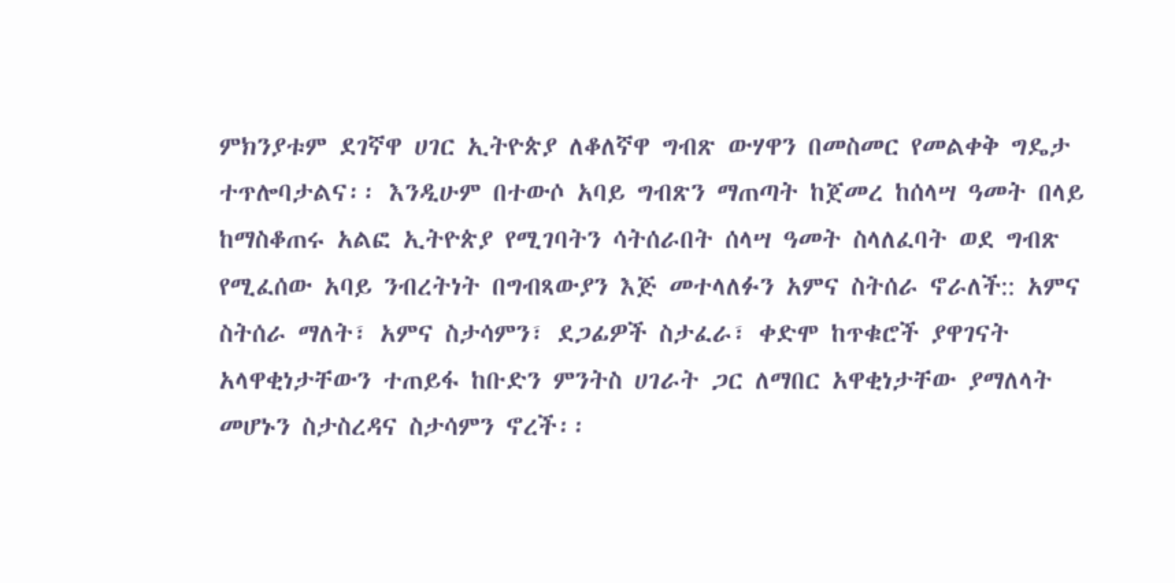ምክንያቱም ደገኛዋ ሀገር ኢትዮጵያ ለቆለኛዋ ግብጽ ውሃዋን በመስመር የመልቀቅ ግዴታ ተጥሎባታልና፡፡ እንዲሁም በተውሶ አባይ ግብጽን ማጠጣት ከጀመረ ከሰላሣ ዓመት በላይ ከማስቆጠሩ አልፎ ኢትዮጵያ የሚገባትን ሳትሰራበት ሰላሣ ዓመት ስላለፈባት ወደ ግብጽ የሚፈሰው አባይ ንብረትነት በግብጻውያን እጅ መተላለፉን አምና ስትሰራ ኖራለች:: አምና ስትሰራ ማለት፣ አምና ስታሳምን፣ ደጋፊዎች ስታፈራ፣ ቀድሞ ከጥቁሮች ያዋገናት አላዋቂነታቸውን ተጠይፋ ከቡድን ምንትስ ሀገራት ጋር ለማበር አዋቂነታቸው ያማለላት መሆኑን ስታስረዳና ስታሳምን ኖረች፡፡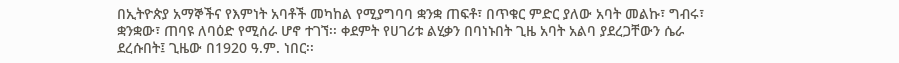በኢትዮጵያ አማኞችና የእምነት አባቶች መካከል የሚያግባባ ቋንቋ ጠፍቶ፣ በጥቁር ምድር ያለው አባት መልኩ፣ ግብሩ፣ ቋንቋው፣ ጠባዩ ለባዕድ የሚሰራ ሆኖ ተገኘ፡፡ ቀደምት የሀገሪቱ ልሂቃን በባነኑበት ጊዜ አባት አልባ ያደረጋቸውን ሴራ ደረሱበት፤ ጊዜው በ1920 ዓ.ም. ነበር፡፡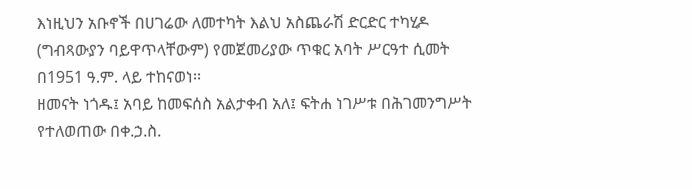እነዚህን አቡኖች በሀገሬው ለመተካት እልህ አስጨራሽ ድርድር ተካሂዶ (ግብጻውያን ባይዋጥላቸውም) የመጀመሪያው ጥቁር አባት ሥርዓተ ሲመት በ1951 ዓ.ም. ላይ ተከናወነ፡፡
ዘመናት ነጎዱ፤ አባይ ከመፍሰስ አልታቀብ አለ፤ ፍትሐ ነገሥቱ በሕገመንግሥት የተለወጠው በቀ.ኃ.ስ.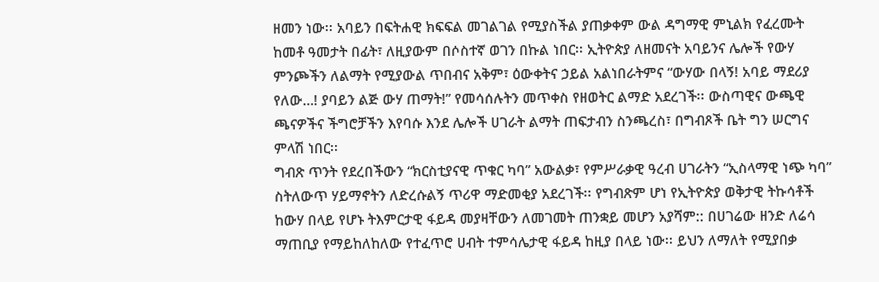ዘመን ነው፡፡ አባይን በፍትሐዊ ክፍፍል መገልገል የሚያስችል ያጠቃቀም ውል ዳግማዊ ምኒልክ የፈረሙት ከመቶ ዓመታት በፊት፣ ለዚያውም በሶስተኛ ወገን በኩል ነበር፡፡ ኢትዮጵያ ለዘመናት አባይንና ሌሎች የውሃ ምንጮችን ለልማት የሚያውል ጥበብና አቅም፣ ዕውቀትና ኃይል አልነበራትምና “ውሃው በላኝ! አባይ ማደሪያ የለው…! ያባይን ልጅ ውሃ ጠማት!” የመሳሰሉትን መጥቀስ የዘወትር ልማድ አደረገች፡፡ ውስጣዊና ውጫዊ ጫናዎችና ችግሮቻችን እየባሱ እንደ ሌሎች ሀገራት ልማት ጠፍታብን ስንጫረስ፣ በግብጾች ቤት ግን ሠርግና ምላሽ ነበር፡፡
ግብጽ ጥንት የደረበችውን “ክርስቲያናዊ ጥቁር ካባ” አውልቃ፣ የምሥራቃዊ ዓረብ ሀገራትን “ኢስላማዊ ነጭ ካባ” ስትለውጥ ሃይማኖትን ለድረሱልኝ ጥሪዋ ማድመቂያ አደረገች፡፡ የግብጽም ሆነ የኢትዮጵያ ወቅታዊ ትኩሳቶች ከውሃ በላይ የሆኑ ትእምርታዊ ፋይዳ መያዛቸውን ለመገመት ጠንቋይ መሆን አያሻም:: በሀገሬው ዘንድ ለሬሳ ማጠቢያ የማይከለከለው የተፈጥሮ ሀብት ተምሳሌታዊ ፋይዳ ከዚያ በላይ ነው፡፡ ይህን ለማለት የሚያበቃ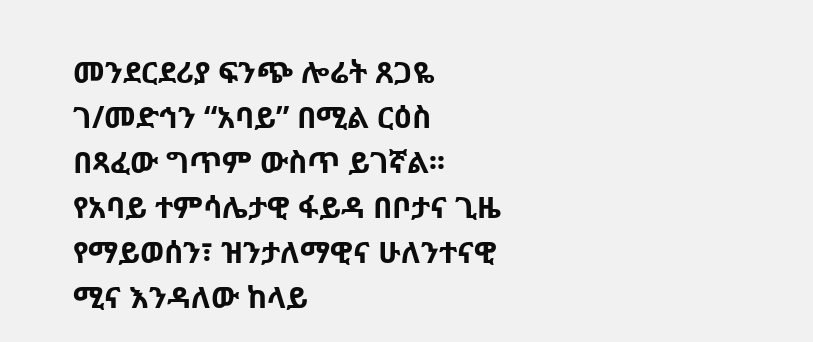መንደርደሪያ ፍንጭ ሎሬት ጸጋዬ ገ/መድኅን “አባይ” በሚል ርዕስ በጻፈው ግጥም ውስጥ ይገኛል፡፡ የአባይ ተምሳሌታዊ ፋይዳ በቦታና ጊዜ የማይወሰን፣ ዝንታለማዊና ሁለንተናዊ ሚና እንዳለው ከላይ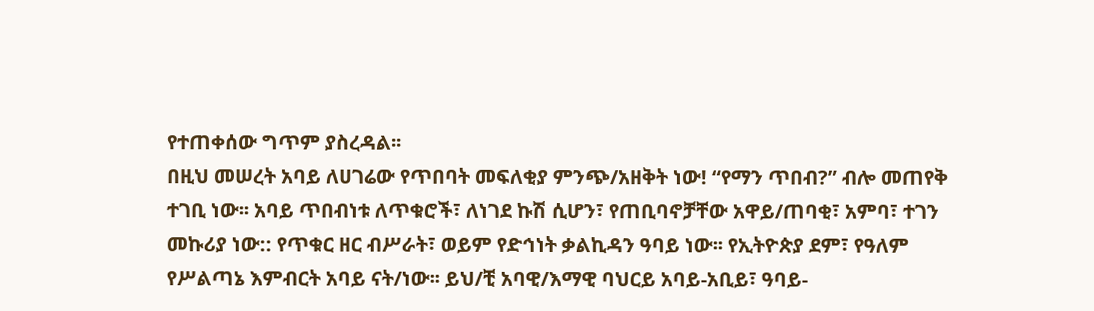የተጠቀሰው ግጥም ያስረዳል፡፡
በዚህ መሠረት አባይ ለሀገሬው የጥበባት መፍለቂያ ምንጭ/አዘቅት ነው! “የማን ጥበብ?” ብሎ መጠየቅ ተገቢ ነው፡፡ አባይ ጥበብነቱ ለጥቁሮች፣ ለነገደ ኩሽ ሲሆን፣ የጠቢባኖቻቸው አዋይ/ጠባቂ፣ አምባ፣ ተገን መኩሪያ ነው:: የጥቁር ዘር ብሥራት፣ ወይም የድኅነት ቃልኪዳን ዓባይ ነው፡፡ የኢትዮጵያ ደም፣ የዓለም የሥልጣኔ እምብርት አባይ ናት/ነው፡፡ ይህ/ቺ አባዊ/እማዊ ባህርይ አባይ-አቢይ፣ ዓባይ-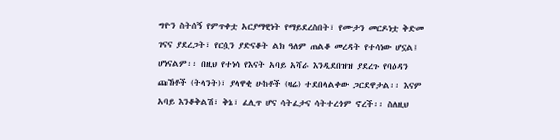ግዮን ስትሰኝ የምጥቀቷ አርያማዊነት የማይደረስበት፣ የሙታን መርዶነቷ ቅድመ ገናና ያደረጋት፣ የርሷን ያድናቆት ልክ ዓለም ጠልቆ መረዳት የተሳነው ሆኗል፤ ሆነናልም፡፡ በዚህ የተነሳ የእናት አባይ አሻራ እንዲደበዝዝ ያደረጉ የባዕዳን ጩኸቶች (ትላንት)፣ ያላዋቂ ሁከቶች (ዛሬ) ተደበላልቀው ጋርደዋታል፡፡ እናም አባይ እንቆቅልሽ፣ ቅኔ፣ ፈሊጥ ሆና ሳትፈታና ሳትተረጎም ኖረች፡፡ ስለዚህ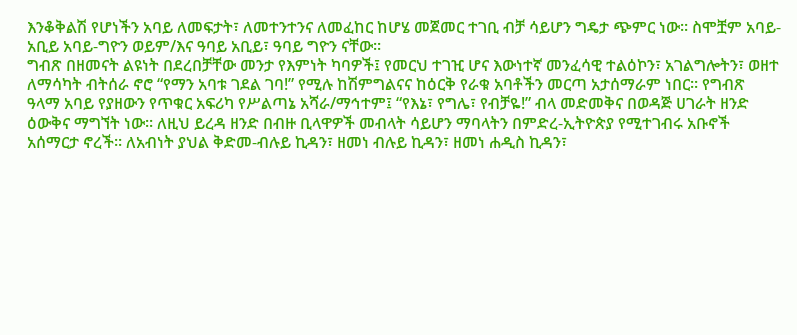እንቆቅልሽ የሆነችን አባይ ለመፍታት፣ ለመተንተንና ለመፈከር ከሆሄ መጀመር ተገቢ ብቻ ሳይሆን ግዴታ ጭምር ነው፡፡ ስሞቿም አባይ-አቢይ አባይ-ግዮን ወይም/እና ዓባይ አቢይ፣ ዓባይ ግዮን ናቸው፡፡
ግብጽ በዘመናት ልዩነት በደረበቻቸው መንታ የእምነት ካባዎች፤ የመርህ ተገዢ ሆና እውነተኛ መንፈሳዊ ተልዕኮን፣ አገልግሎትን፣ ወዘተ ለማሳካት ብትሰራ ኖሮ “የማን አባቱ ገደል ገባ!” የሚሉ ከሽምግልናና ከዕርቅ የራቁ አባቶችን መርጣ አታሰማራም ነበር፡፡ የግብጽ ዓላማ አባይ የያዘውን የጥቁር አፍሪካ የሥልጣኔ አሻራ/ማኅተም፤ “የእኔ፣ የግሌ፣ የብቻዬ!” ብላ መድመቅና በወዳጅ ሀገራት ዘንድ ዕውቅና ማግኘት ነው፡፡ ለዚህ ይረዳ ዘንድ በብዙ ቢላዋዎች መብላት ሳይሆን ማባላትን በምድረ-ኢትዮጵያ የሚተገብሩ አቡኖች አሰማርታ ኖረች፡፡ ለአብነት ያህል ቅድመ-ብሉይ ኪዳን፣ ዘመነ ብሉይ ኪዳን፣ ዘመነ ሐዲስ ኪዳን፣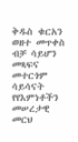ቅዱስ ቁርአን ወዘተ መጥቀስ ብቻ ሳይሆን መጻፍና መተርጎም ሳይሳናት የየእምነቶችን መሠረታዊ መርህ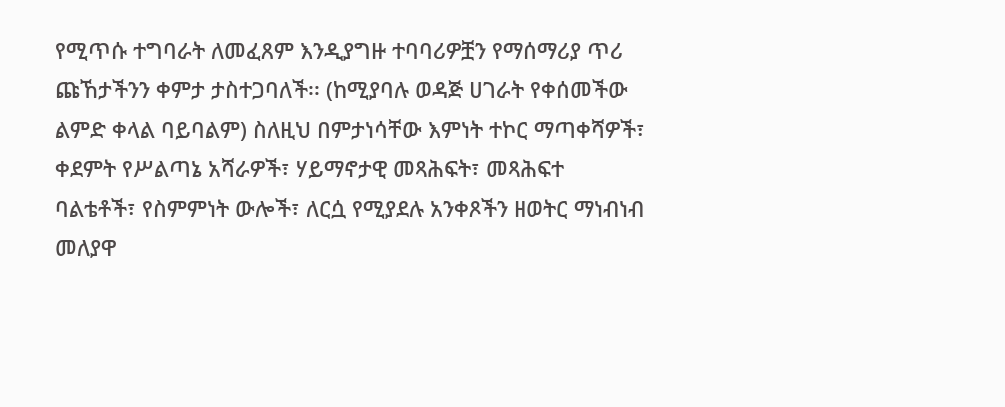የሚጥሱ ተግባራት ለመፈጸም እንዲያግዙ ተባባሪዎቿን የማሰማሪያ ጥሪ ጩኸታችንን ቀምታ ታስተጋባለች፡፡ (ከሚያባሉ ወዳጅ ሀገራት የቀሰመችው ልምድ ቀላል ባይባልም) ስለዚህ በምታነሳቸው እምነት ተኮር ማጣቀሻዎች፣ ቀደምት የሥልጣኔ አሻራዎች፣ ሃይማኖታዊ መጻሕፍት፣ መጻሕፍተ ባልቴቶች፣ የስምምነት ውሎች፣ ለርሷ የሚያደሉ አንቀጾችን ዘወትር ማነብነብ መለያዋ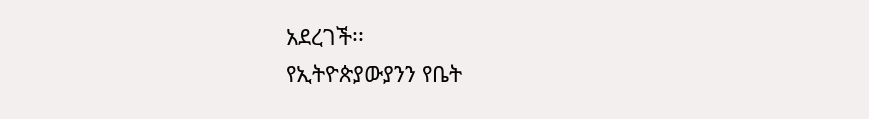አደረገች፡፡
የኢትዮጵያውያንን የቤት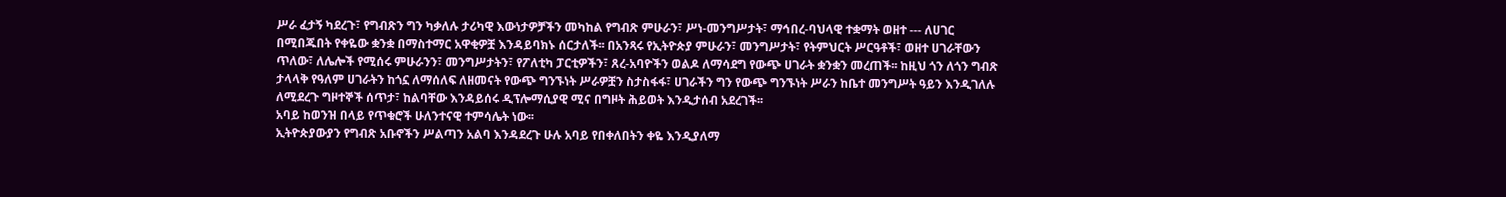ሥራ ፈታኝ ካደረጉ፣ የግብጽን ግን ካቃለሉ ታሪካዊ እውነታዎቻችን መካከል የግብጽ ምሁራን፣ ሥነ-መንግሥታት፣ ማኅበረ-ባህላዊ ተቋማት ወዘተ --- ለሀገር በሚበጁበት የቀዬው ቋንቋ በማስተማር አዋቂዎቿ እንዳይባክኑ ሰርታለች፡፡ በአንጻሩ የኢትዮጵያ ምሁራን፣ መንግሥታት፣ የትምህርት ሥርዓቶች፣ ወዘተ ሀገራቸውን ጥለው፣ ለሌሎች የሚሰሩ ምሁራንን፣ መንግሥታትን፣ የፖለቲካ ፓርቲዎችን፣ ጸረ-አባዮችን ወልዶ ለማሳደግ የውጭ ሀገራት ቋንቋን መረጠች፡፡ ከዚህ ጎን ለጎን ግብጽ ታላላቅ የዓለም ሀገራትን ከጎኗ ለማሰለፍ ለዘመናት የውጭ ግንኙነት ሥራዎቿን ስታስፋፋ፣ ሀገራችን ግን የውጭ ግንኙነት ሥራን ከቤተ መንግሥት ዓይን እንዲገለሉ ለሚደረጉ ግዞተኞች ሰጥታ፣ ከልባቸው እንዳይሰሩ ዲፕሎማሲያዊ ሚና በግዞት ሕይወት እንዲታሰብ አደረገች፡፡
አባይ ከወንዝ በላይ የጥቁሮች ሁለንተናዊ ተምሳሌት ነው፡፡
ኢትዮጵያውያን የግብጽ አቡኖችን ሥልጣን አልባ እንዳደረጉ ሁሉ አባይ የበቀለበትን ቀዬ እንዲያለማ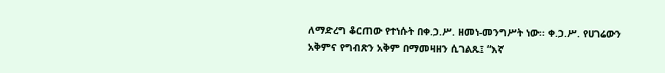ለማድረግ ቆርጠው የተነሱት በቀ.ኃ.ሥ. ዘመነ-መንግሥት ነው፡፡ ቀ.ኃ.ሥ. የሀገሬውን አቅምና የግብጽን አቅም በማመዛዘን ሲገልጹ፤ “እኛ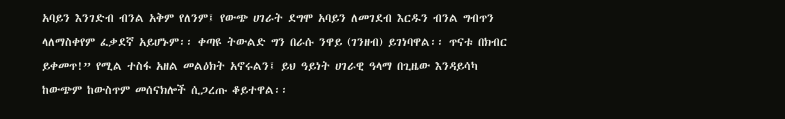አባይን እንገድብ ብንል አቅም የለንም፤ የውጭ ሀገራት ደግሞ አባይን ለመገደብ እርዱን ብንል ግብጥን ላለማስቀየም ፈቃደኛ አይሆኑም፡፡ ቀጣዩ ትውልድ ግን በራሱ ንዋይ (ገንዘብ) ይገነባዋል፡፡ ጥናቱ በክብር ይቀመጥ!” የሚል ተስፋ አዘል መልዕክት አኖሩልን፤ ይህ ዓይነት ሀገራዊ ዓላማ በጊዜው እንዳይሳካ ከውጭም ከውስጥም መሰናክሎች ሲጋረጡ ቆይተዋል፡፡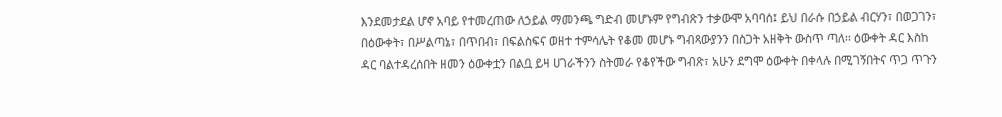እንደመታደል ሆኖ አባይ የተመረጠው ለኃይል ማመንጫ ግድብ መሆኑም የግብጽን ተቃውሞ አባባሰ፤ ይህ በራሱ በኃይል ብርሃን፣ በወጋገን፣ በዕውቀት፣ በሥልጣኔ፣ በጥበብ፣ በፍልስፍና ወዘተ ተምሳሌት የቆመ መሆኑ ግብጻውያንን በስጋት አዘቅት ውስጥ ጣለ፡፡ ዕውቀት ዳር እስከ ዳር ባልተዳረሰበት ዘመን ዕውቀቷን በልቧ ይዛ ሀገራችንን ስትመራ የቆየችው ግብጽ፣ አሁን ደግሞ ዕውቀት በቀላሉ በሚገኝበትና ጥጋ ጥጉን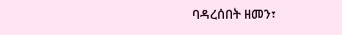ባዳረሰበት ዘመን፣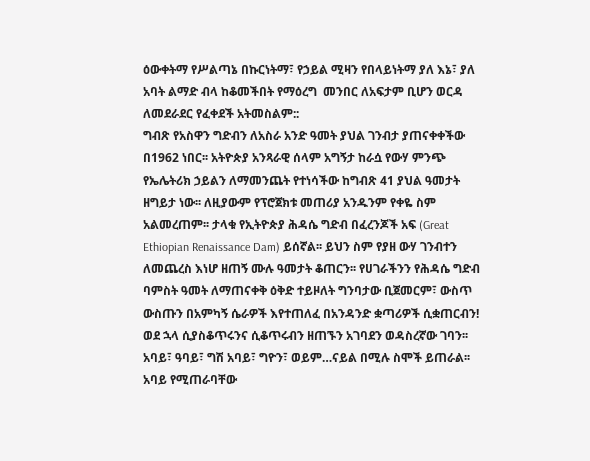ዕውቀትማ የሥልጣኔ በኩርነትማ፣ የኃይል ሚዛን የበላይነትማ ያለ እኔ፣ ያለ አባት ልማድ ብላ ከቆመችበት የማዕረግ  መንበር ለአፍታም ቢሆን ወርዳ ለመደራደር የፈቀደች አትመስልም::
ግብጽ የአስዋን ግድብን ለአስራ አንድ ዓመት ያህል ገንብታ ያጠናቀቀችው በ1962 ነበር፡፡ አትዮጵያ አንጻራዊ ሰላም አግኝታ ከራሷ የውሃ ምንጭ የኤሌትሪክ ኃይልን ለማመንጨት የተነሳችው ከግብጽ 41 ያህል ዓመታት ዘግይታ ነው፡፡ ለዚያውም የፕሮጀክቱ መጠሪያ አንዱንም የቀዬ ስም አልመረጠም፡፡ ታላቁ የኢትዮጵያ ሕዳሴ ግድብ በፈረንጆች አፍ (Great Ethiopian Renaissance Dam) ይሰኛል፡፡ ይህን ስም የያዘ ውሃ ገንብተን ለመጨረስ እነሆ ዘጠኝ ሙሉ ዓመታት ቆጠርን፡፡ የሀገራችንን የሕዳሴ ግድብ ባምስት ዓመት ለማጠናቀቅ ዕቅድ ተይዞለት ግንባታው ቢጀመርም፣ ውስጥ ውስጡን በአምካኝ ሴራዎች እየተጠለፈ በአንዳንድ ቋጣሪዎች ሲቋጠርብን! ወደ ኋላ ሲያስቆጥሩንና ሲቆጥሩብን ዘጠኙን አገባደን ወዳስረኛው ገባን፡፡ አባይ፣ ዓባይ፣ ግሽ አባይ፣ ግዮን፣ ወይም…ናይል በሚሉ ስሞች ይጠራል፡፡ አባይ የሚጠራባቸው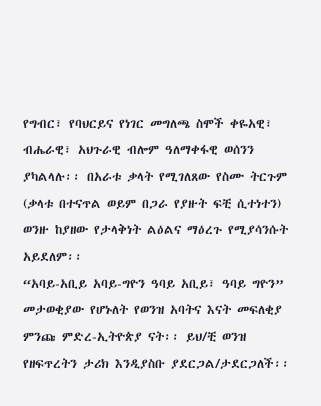የግብር፣ የባህርይና የነገር መግለጫ ስሞች ቀዬአዊ፣ ብሔራዊ፣ አህጉራዊ ብሎም ዓለማቀፋዊ ወሰንን ያካልላሉ፡፡ በአራቱ ቃላት የሚገለጸው የስሙ ትርጉም (ቃላቱ በተናጥል ወይም በጋራ የያዙት ፍቺ ሲተነተን) ወንዙ ከያዘው የታላቅነት ልዕልና ማዕረጉ የሚያሳንሱት አይደለም፡፡
“አባይ-አቢይ አባይ-ግዮን ዓባይ አቢይ፣ ዓባይ ግዮን” መታወቂያው የሆኑለት የወንዝ አባትና እናት መፍለቂያ ምንጩ ምድረ-ኢትዮጵያ ናት፡፡ ይህ/ቺ ወንዝ የዘፍጥረትን ታሪክ እንዲያስቡ ያደርጋል/ታደርጋለች፡፡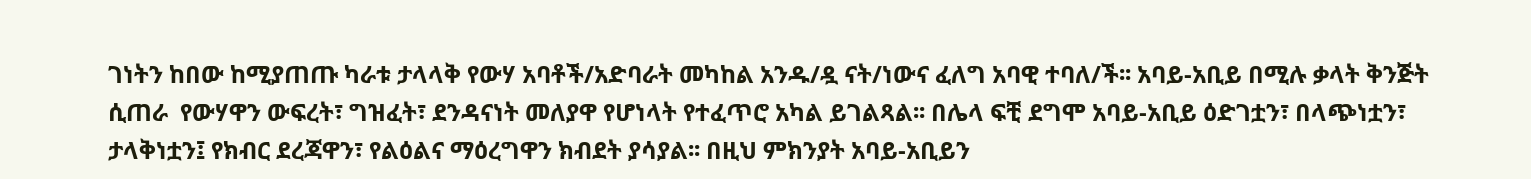ገነትን ከበው ከሚያጠጡ ካራቱ ታላላቅ የውሃ አባቶች/አድባራት መካከል አንዱ/ዷ ናት/ነውና ፈለግ አባዊ ተባለ/ች፡፡ አባይ-አቢይ በሚሉ ቃላት ቅንጅት ሲጠራ  የውሃዋን ውፍረት፣ ግዝፈት፣ ደንዳናነት መለያዋ የሆነላት የተፈጥሮ አካል ይገልጻል፡፡ በሌላ ፍቺ ደግሞ አባይ-አቢይ ዕድገቷን፣ በላጭነቷን፣ ታላቅነቷን፤ የክብር ደረጃዋን፣ የልዕልና ማዕረግዋን ክብደት ያሳያል፡፡ በዚህ ምክንያት አባይ-አቢይን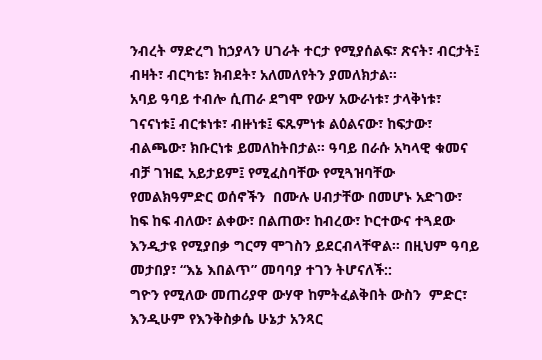ንብረት ማድረግ ከኃያላን ሀገራት ተርታ የሚያሰልፍ፣ ጽናት፣ ብርታት፤ ብዛት፣ ብርካቴ፣ ክብደት፣ አለመለየትን ያመለክታል፡፡
አባይ ዓባይ ተብሎ ሲጠራ ደግሞ የውሃ አውራነቱ፣ ታላቅነቱ፣ ገናናነቱ፤ ብርቱነቱ፣ ብዙነቱ፤ ፍጹምነቱ ልዕልናው፣ ከፍታው፣ ብልጫው፣ ክቡርነቱ ይመለከትበታል፡፡ ዓባይ በራሱ አካላዊ ቁመና ብቻ ገዝፎ አይታይም፤ የሚፈስባቸው የሚጓዝባቸው የመልክዓምድር ወሰኖችን  በሙሉ ሀብታቸው በመሆኑ አድገው፣ ከፍ ከፍ ብለው፣ ልቀው፣ በልጠው፣ ከብረው፣ ኮርተውና ተጓደው እንዲታዩ የሚያበቃ ግርማ ሞገስን ይደርብላቸዋል፡፡ በዚህም ዓባይ መታበያ፣ “እኔ እበልጥ” መባባያ ተገን ትሆናለች::
ግዮን የሚለው መጠሪያዋ ውሃዋ ከምትፈልቅበት ውስን  ምድር፣ እንዲሁም የእንቅስቃሴ ሁኔታ አንጻር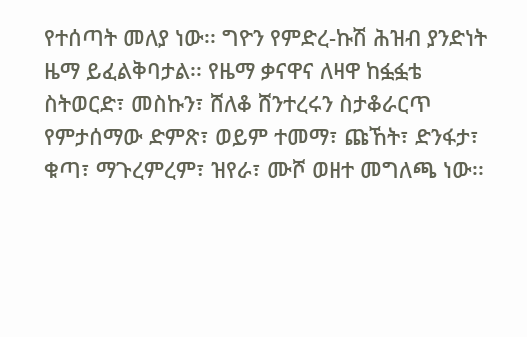የተሰጣት መለያ ነው፡፡ ግዮን የምድረ-ኩሽ ሕዝብ ያንድነት ዜማ ይፈልቅባታል፡፡ የዜማ ቃናዋና ለዛዋ ከፏፏቴ ስትወርድ፣ መስኩን፣ ሸለቆ ሸንተረሩን ስታቆራርጥ የምታሰማው ድምጽ፣ ወይም ተመማ፣ ጩኸት፣ ድንፋታ፣ ቁጣ፣ ማጉረምረም፣ ዝየራ፣ ሙሾ ወዘተ መግለጫ ነው፡፡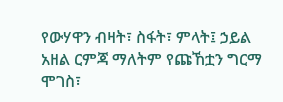የውሃዋን ብዛት፣ ስፋት፣ ምላት፤ ኃይል አዘል ርምጃ ማለትም የጩኸቷን ግርማ ሞገስ፣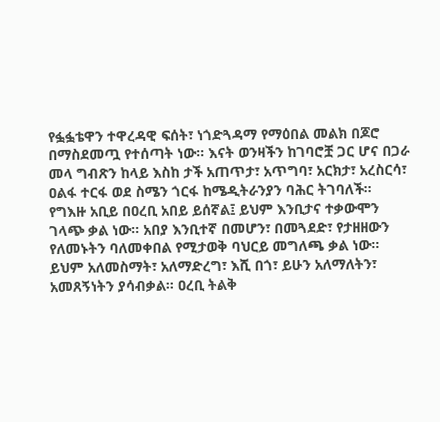የፏፏቴዋን ተዋረዳዊ ፍሰት፣ ነጎድጓዳማ የማዕበል መልክ በጆሮ በማስደመጧ የተሰጣት ነው፡፡ እናት ወንዛችን ከገባሮቿ ጋር ሆና በጋራ መላ ግብጽን ከላይ እስከ ታች አጠጥታ፣ አጥግባ፣ አርክታ፣ አረስርሳ፣ ዐልፋ ተርፋ ወደ ስሜን ጎርፋ ከሜዲትራንያን ባሕር ትገባለች፡፡
የግእዙ አቢይ በዐረቢ አበይ ይሰኛል፤ ይህም እንቢታና ተቃውሞን ገላጭ ቃል ነው፡፡ አበያ እንቢተኛ በመሆን፣ በመጓደድ፣ የታዘዘውን የለመኑትን ባለመቀበል የሚታወቅ ባህርይ መግለጫ ቃል ነው፡፡ ይህም አለመስማት፣ አለማድረግ፣ እሺ በጎ፣ ይሁን አለማለትን፣ አመጸኝነትን ያሳብቃል፡፡ ዐረቢ ትልቅ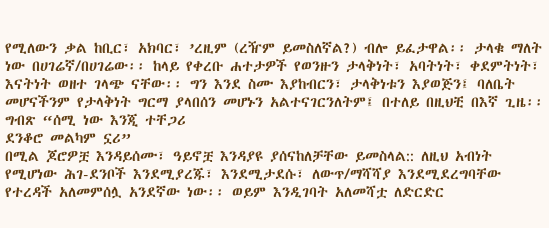የሚለውን ቃል ከቢር፣ አክባር፣ ’ረዚም (ረዥም ይመስለኛል?) ብሎ ይፈታዋል፡፡ ታላቁ ማለት ነው በሀገሬኛ/በሀገሬው፡፡ ከላይ የቀረቡ ሐተታዎች የወንዙን ታላቅነት፣ አባትነት፣ ቀደምትነት፣ እናትነት ወዘተ ገላጭ ናቸው፡፡ ግን እንደ ስሙ እያከብርን፣ ታላቅነቱን እያወጅን፤ ባለቤት መሆናችንም የታላቅነት ግርማ ያላበሰን መሆኑን አልተናገርንለትም፤ በተለይ በዚህቺ በእኛ ጊዜ፡፡
ግብጽ “ሰሚ ነው እንጂ ተቸጋሪ
ደንቆሮ መልካም ኗሪ”
በሚል ጆሮዎቿ እንዳይሰሙ፣ ዓይኖቿ እንዳያዩ ያሰናከለቻቸው ይመስላል:: ለዚህ አብነት የሚሆነው ሕገ-ደንቦች እንደሚያረጁ፣ እንደሚታደሱ፣ ለውጥ/ማሻሻያ እንደሚደረግባቸው የተረዳች አለመምሰሏ አንደኛው ነው፡፡ ወይም እንዲገባት አለመሻቷ ለድርድር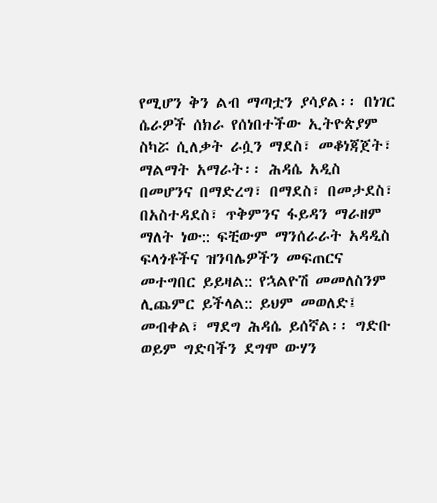የሚሆን ቅን ልብ ማጣቷን ያሳያል፡፡ በነገር ሴራዎች ሰክራ የሰነበተችው ኢትዮጵያም ስካሯ ሲለቃት ራሷን ማደስ፣ መቆነጃጀት፣ ማልማት አማራት፡፡ ሕዳሴ አዲስ በመሆንና በማድረግ፣ በማደስ፣ በመታደስ፣ በአስተዳደስ፣ ጥቅምንና ፋይዳን ማራዘም ማለት ነው:: ፍቺውም ማንሰራራት አዳዲስ ፍላጎቶችና ዝንባሌዎችን መፍጠርና መተግበር ይይዛል:: የኋልዮሽ መመለስንም ሊጨምር ይችላል:: ይህም መወለድ፤ መብቀል፣ ማደግ ሕዳሴ ይሰኛል፡፡ ግድቡ ወይም ግድባችን ደግሞ ውሃን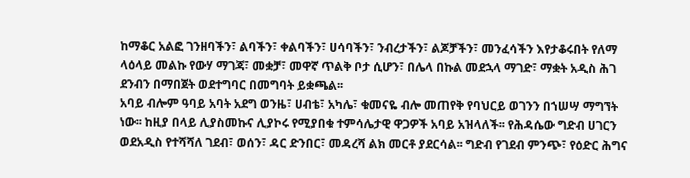ከማቆር አልፎ ገንዘባችን፣ ልባችን፣ ቀልባችን፣ ሀሳባችን፣ ንብረታችን፣ ልጆቻችን፣ መንፈሳችን እየታቆሩበት የለማ ላዕላይ መልኩ የውሃ ማገጃ፣ መቋቻ፣ መዋኛ ጥልቅ ቦታ ሲሆን፣ በሌላ በኩል መደኋላ ማገድ፣ ማቋት አዲስ ሕገ ደንብን በማበጀት ወደተግባር በመግባት ይቋጫል፡፡
አባይ ብሎም ዓባይ አባት አደግ ወንዜ፣ ሀብቴ፣ አካሌ፣ ቁመናዬ ብሎ መጠየቅ የባህርይ ወገንን በኀሠሣ ማግኘት ነው፡፡ ከዚያ በላይ ሊያስመኩና ሊያኮሩ የሚያበቁ ተምሳሌታዊ ዋጋዎች አባይ አዝላለች፡፡ የሕዳሴው ግድብ ሀገርን ወደአዲስ የተሻሻለ ገደብ፣ ወሰን፣ ዳር ድንበር፣ መዳረሻ ልክ መርቶ ያደርሳል፡፡ ግድብ የገደብ ምንጭ፣ የዕድር ሕግና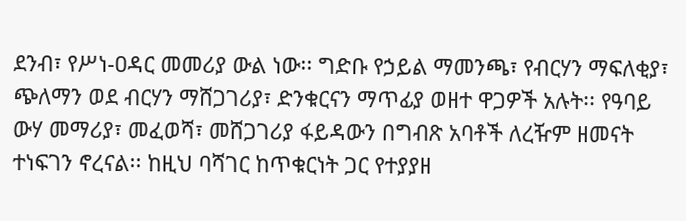ደንብ፣ የሥነ-ዐዳር መመሪያ ውል ነው፡፡ ግድቡ የኃይል ማመንጫ፣ የብርሃን ማፍለቂያ፣ ጭለማን ወደ ብርሃን ማሸጋገሪያ፣ ድንቁርናን ማጥፊያ ወዘተ ዋጋዎች አሉት፡፡ የዓባይ ውሃ መማሪያ፣ መፈወሻ፣ መሸጋገሪያ ፋይዳውን በግብጽ አባቶች ለረዥም ዘመናት ተነፍገን ኖረናል፡፡ ከዚህ ባሻገር ከጥቁርነት ጋር የተያያዘ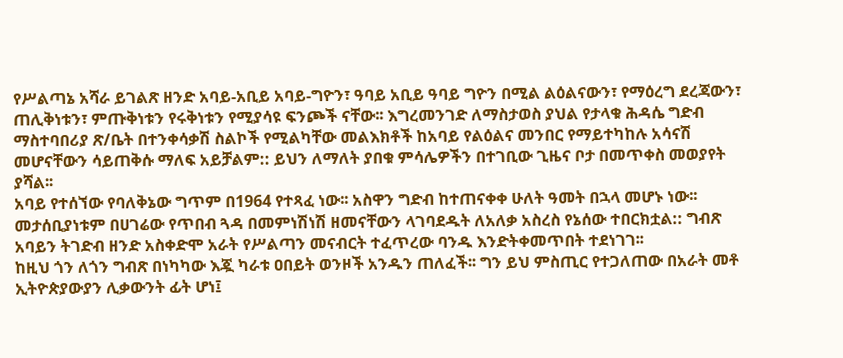የሥልጣኔ አሻራ ይገልጽ ዘንድ አባይ-አቢይ አባይ-ግዮን፣ ዓባይ አቢይ ዓባይ ግዮን በሚል ልዕልናውን፣ የማዕረግ ደረጃውን፣ ጠሊቅነቱን፣ ምጡቅነቱን የሩቅነቱን የሚያሳዩ ፍንጮች ናቸው፡፡ እግረመንገድ ለማስታወስ ያህል የታላቁ ሕዳሴ ግድብ ማስተባበሪያ ጽ/ቤት በተንቀሳቃሽ ስልኮች የሚልካቸው መልእክቶች ከአባይ የልዕልና መንበር የማይተካከሉ አሳናሽ መሆናቸውን ሳይጠቅሱ ማለፍ አይቻልም:: ይህን ለማለት ያበቁ ምሳሌዎችን በተገቢው ጊዜና ቦታ በመጥቀስ መወያየት ያሻል፡፡
አባይ የተሰኘው የባለቅኔው ግጥም በ1964 የተጻፈ ነው፡፡ አስዋን ግድብ ከተጠናቀቀ ሁለት ዓመት በኋላ መሆኑ ነው፡፡ መታሰቢያነቱም በሀገሬው የጥበብ ጓዳ በመምነሽነሽ ዘመናቸውን ላገባደዱት ለአለቃ አስረስ የኔሰው ተበርክቷል:: ግብጽ አባይን ትገድብ ዘንድ አስቀድሞ አራት የሥልጣን መናብርት ተፈጥረው ባንዱ እንድትቀመጥበት ተደነገገ፡፡
ከዚህ ጎን ለጎን ግብጽ በነካካው እጇ ካራቱ ዐበይት ወንዞች አንዱን ጠለፈች፡፡ ግን ይህ ምስጢር የተጋለጠው በአራት መቶ ኢትዮጵያውያን ሊቃውንት ፊት ሆነ፤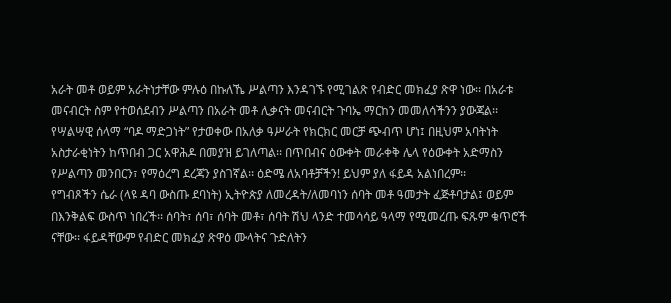አራት መቶ ወይም አራትነታቸው ምሉዕ በኩለኼ ሥልጣን እንዳገኙ የሚገልጽ የብድር መክፈያ ጽዋ ነው፡፡ በአራቱ መናብርት ስም የተወሰደብን ሥልጣን በአራት መቶ ሊቃናት መናብርት ጉባኤ ማርከን መመለሳችንን ያውጃል፡፡ የሣልሣዊ ሰላማ “ባዶ ማድጋነት” የታወቀው በአለቃ ዓሥራት የክርክር መርቻ ጭብጥ ሆነ፤ በዚህም አባትነት አስታራቂነትን ከጥበብ ጋር አዋሕዶ በመያዝ ይገለጣል፡፡ በጥበብና ዕውቀት መራቀቅ ሌላ የዕውቀት አድማስን የሥልጣን መንበርን፣ የማዕረግ ደረጃን ያስገኛል፡፡ ዕድሜ ለአባቶቻችን! ይህም ያለ ፋይዳ አልነበረም፡፡
የግብጾችን ሴራ (ላዩ ዳባ ውስጡ ደባነት) ኢትዮጵያ ለመረዳት/ለመባነን ሰባት መቶ ዓመታት ፈጅቶባታል፤ ወይም በእንቅልፍ ውስጥ ነበረች፡፡ ሰባት፣ ሰባ፣ ሰባት መቶ፣ ሰባት ሽህ ላንድ ተመሳሳይ ዓላማ የሚመረጡ ፍጹም ቁጥሮች ናቸው፡፡ ፋይዳቸውም የብድር መክፈያ ጽዋዕ ሙላትና ጉድለትን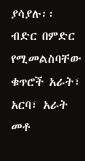ያሳያሉ፡፡ ብድር በምድር የሚመልስባቸው ቁጥሮች አራት፣ አርባ፣ አራት መቶ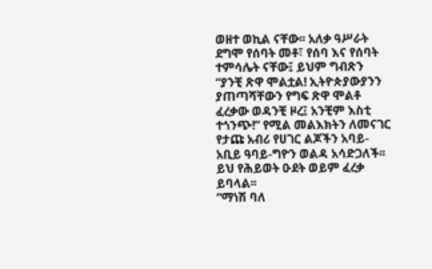ወዘተ ወኪል ናቸው፡፡ አለቃ ዓሥራት ደግሞ የሰባት መቶ፣ የሰባ እና የሰባት ተምሳሌት ናቸው፤ ይህም ግብጽን “ያንቺ ጽዋ ሞልቷል! ኢትዮጵያውያንን ያጠጣሻቸውን የግፍ ጽዋ ሞልቶ ፈረቃው ወዳንቺ ዞረ፤ አንቺም እስቲ ተጎንጭ!” የሚል መልእክትን ለመናገር የታጩ አብሪ የሀገር ልጆችን አባይ-አቢይ ዓባይ-ግዮን ወልዳ አሳድጋለች፡፡
ይህ የሕይወት ዑደት ወይም ፈረቃ ይባላል፡፡
“ማነሽ ባለ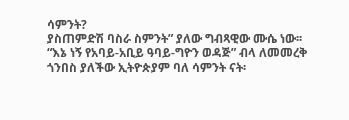ሳምንት?
ያስጠምድሽ ባስራ ስምንት” ያለው ግብጻዊው ሙሴ ነው፡፡
“እኔ ነኝ የአባይ-አቢይ ዓባይ-ግዮን ወዳጅ” ብላ ለመመረቅ ጎንበስ ያለችው ኢትዮጵያም ባለ ሳምንት ናት፡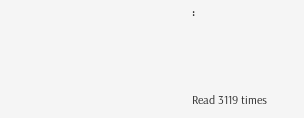፡



Read 3119 times